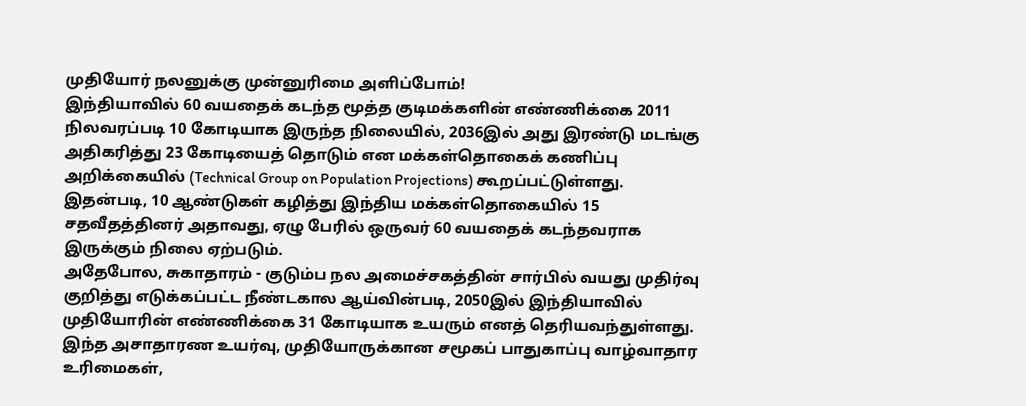முதியோர் நலனுக்கு முன்னுரிமை அளிப்போம்!
இந்தியாவில் 60 வயதைக் கடந்த மூத்த குடிமக்களின் எண்ணிக்கை 2011 நிலவரப்படி 10 கோடியாக இருந்த நிலையில், 2036இல் அது இரண்டு மடங்கு அதிகரித்து 23 கோடியைத் தொடும் என மக்கள்தொகைக் கணிப்பு அறிக்கையில் (Technical Group on Population Projections) கூறப்பட்டுள்ளது.
இதன்படி, 10 ஆண்டுகள் கழித்து இந்திய மக்கள்தொகையில் 15 சதவீதத்தினர் அதாவது, ஏழு பேரில் ஒருவர் 60 வயதைக் கடந்தவராக இருக்கும் நிலை ஏற்படும்.
அதேபோல, சுகாதாரம் - குடும்ப நல அமைச்சகத்தின் சார்பில் வயது முதிர்வு குறித்து எடுக்கப்பட்ட நீண்டகால ஆய்வின்படி, 2050இல் இந்தியாவில் முதியோரின் எண்ணிக்கை 31 கோடியாக உயரும் எனத் தெரியவந்துள்ளது.
இந்த அசாதாரண உயர்வு, முதியோருக்கான சமூகப் பாதுகாப்பு வாழ்வாதார உரிமைகள்,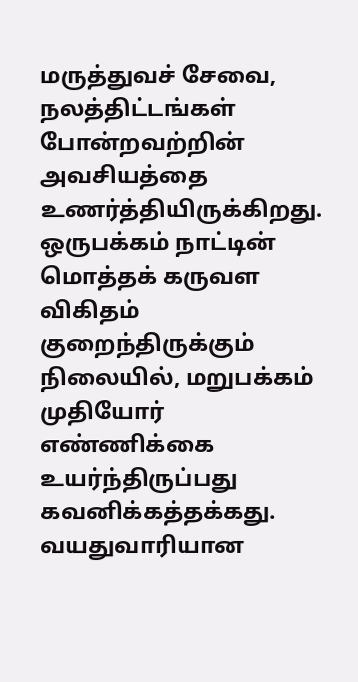மருத்துவச் சேவை, நலத்திட்டங்கள் போன்றவற்றின் அவசியத்தை உணர்த்தியிருக்கிறது.
ஒருபக்கம் நாட்டின் மொத்தக் கருவள விகிதம் குறைந்திருக்கும் நிலையில், மறுபக்கம் முதியோர் எண்ணிக்கை உயர்ந்திருப்பது கவனிக்கத்தக்கது.
வயதுவாரியான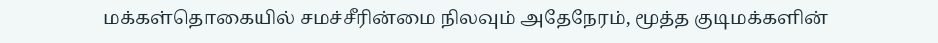மக்கள்தொகையில் சமச்சீரின்மை நிலவும் அதேநேரம், மூத்த குடிமக்களின்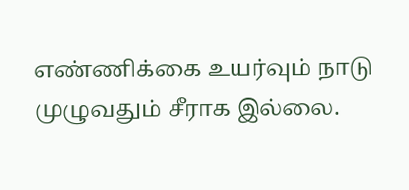எண்ணிக்கை உயர்வும் நாடு முழுவதும் சீராக இல்லை.